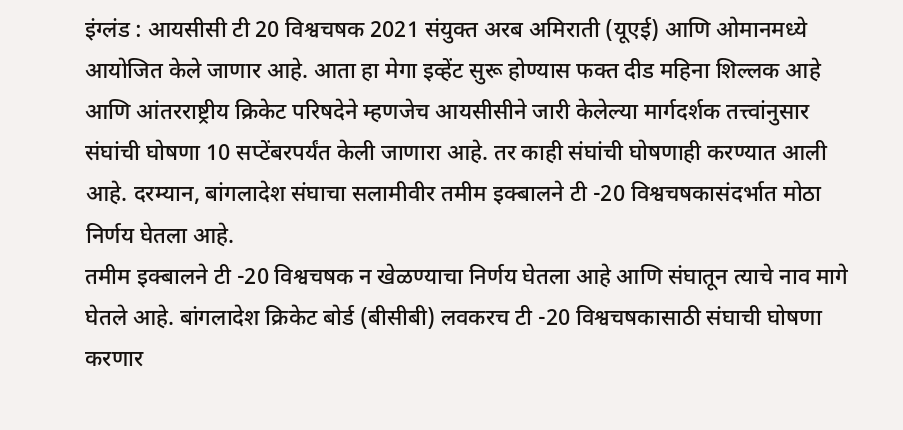इंग्लंड : आयसीसी टी 20 विश्वचषक 2021 संयुक्त अरब अमिराती (यूएई) आणि ओमानमध्ये आयोजित केले जाणार आहे. आता हा मेगा इव्हेंट सुरू होण्यास फक्त दीड महिना शिल्लक आहे आणि आंतरराष्ट्रीय क्रिकेट परिषदेने म्हणजेच आयसीसीने जारी केलेल्या मार्गदर्शक तत्त्वांनुसार संघांची घोषणा 10 सप्टेंबरपर्यंत केली जाणारा आहे. तर काही संघांची घोषणाही करण्यात आली आहे. दरम्यान, बांगलादेश संघाचा सलामीवीर तमीम इक्बालने टी -20 विश्वचषकासंदर्भात मोठा निर्णय घेतला आहे.
तमीम इक्बालने टी -20 विश्वचषक न खेळण्याचा निर्णय घेतला आहे आणि संघातून त्याचे नाव मागे घेतले आहे. बांगलादेश क्रिकेट बोर्ड (बीसीबी) लवकरच टी -20 विश्वचषकासाठी संघाची घोषणा करणार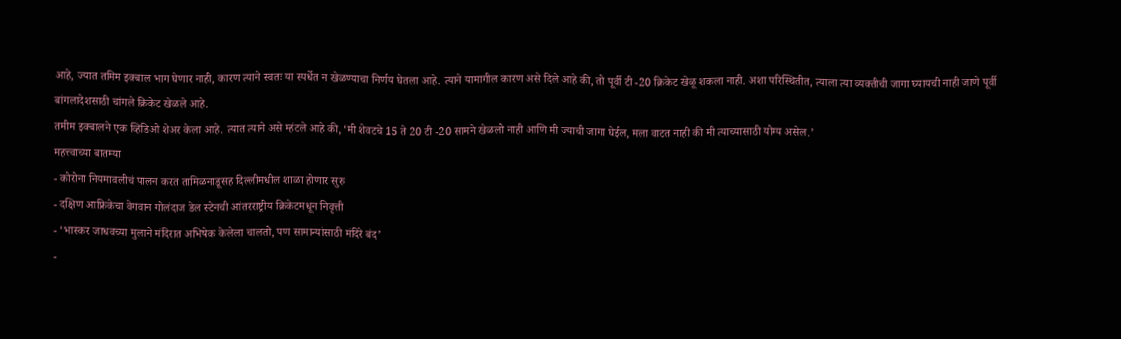आहे, ज्यात तमिम इक्बाल भाग घेणार नाही, कारण त्याने स्वतः या स्पर्धेत न खेळण्याचा निर्णय घेतला आहे. त्याने यामागील कारण असे दिले आहे की, तो पूर्वी टी -20 क्रिकेट खेळू शकला नाही. अशा परिस्थितीत, त्याला त्या व्यक्तीची जागा घ्यायची नाही जाणे पूर्वी बांगलादेशसाठी चांगले क्रिकेट खेळले आहे.
तमीम इक्बालने एक व्हिडिओ शेअर केला आहे. त्यात त्याने असे म्हंटले आहे की, ‘मी शेवटचे 15 ते 20 टी -20 सामने खेळलो नाही आणि मी ज्याची जागा घेईल, मला वाटत नाही की मी त्याच्यासाठी योग्य असेल.’
महत्त्वाच्या बातम्या
- कोरोना नियमावलीचं पालन करत तामिळनाडूसह दिल्लीमधील शाळा होणार सुरु
- दक्षिण आफ्रिकेचा वेगवान गोलंदाज डेल स्टेनची आंतरराष्ट्रीय क्रिकेटमधून निवृत्ती
- ‘भास्कर जाधवच्या मुलाने मंदिरात अभिषेक केलेला चालतो, पण सामान्यांसाठी मंदिरे बंद’
-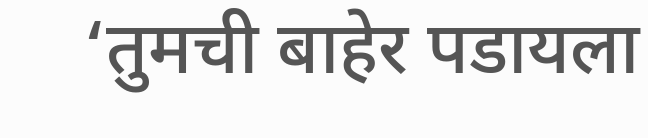‘तुमची बाहेर पडायला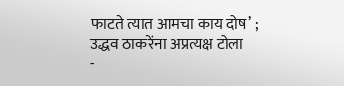फाटते त्यात आमचा काय दोष’ ; उद्धव ठाकरेंना अप्रत्यक्ष टोला
-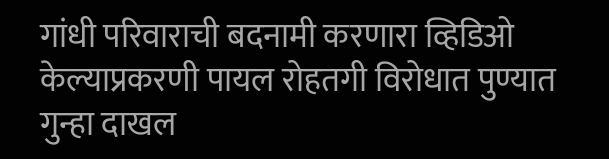गांधी परिवाराची बदनामी करणारा व्हिडिओ केल्याप्रकरणी पायल रोहतगी विरोधात पुण्यात गुन्हा दाखल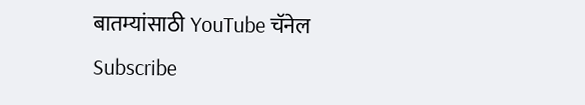बातम्यांसाठी YouTube चॅनेल Subscribe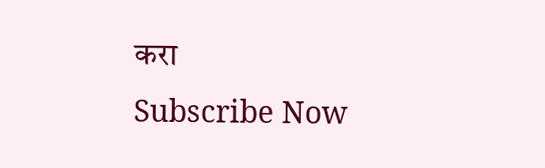करा
Subscribe Now